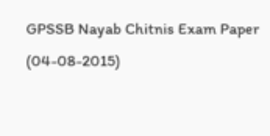GPSSB Nayab Chitnis Exam Paper (04-08-2015)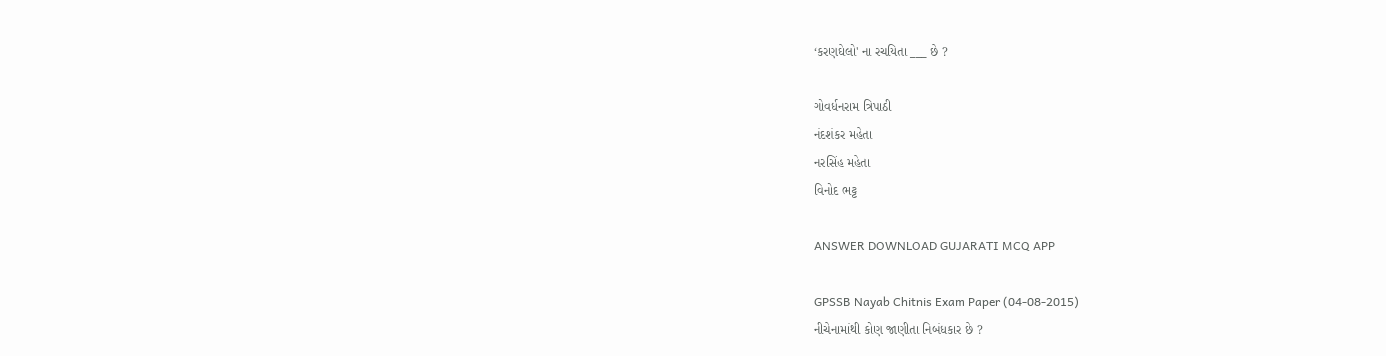‘કરણઘેલો' ના રચયિતા ___ છે ?

ગોવર્ધનરામ ત્રિપાઠી
નંદશંકર મહેતા
નરસિંહ મહેતા
વિનોદ ભટ્ટ

ANSWER DOWNLOAD GUJARATI MCQ APP

GPSSB Nayab Chitnis Exam Paper (04-08-2015)
નીચેનામાંથી કોણ જાણીતા નિબંધકાર છે ?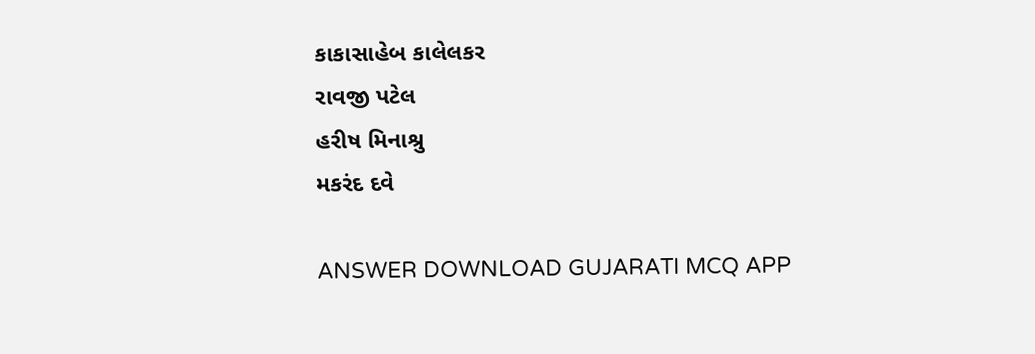કાકાસાહેબ કાલેલકર
રાવજી પટેલ
હરીષ મિનાશ્રુ
મકરંદ દવે

ANSWER DOWNLOAD GUJARATI MCQ APP